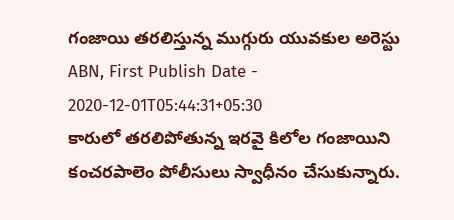గంజాయి తరలిస్తున్న ముగ్గురు యువకుల అరెస్టు
ABN, First Publish Date - 2020-12-01T05:44:31+05:30
కారులో తరలిపోతున్న ఇరవై కిలోల గంజాయిని కంచరపాలెం పోలీసులు స్వాధీనం చేసుకున్నారు.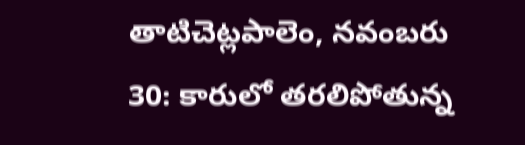తాటిచెట్లపాలెం, నవంబరు 30: కారులో తరలిపోతున్న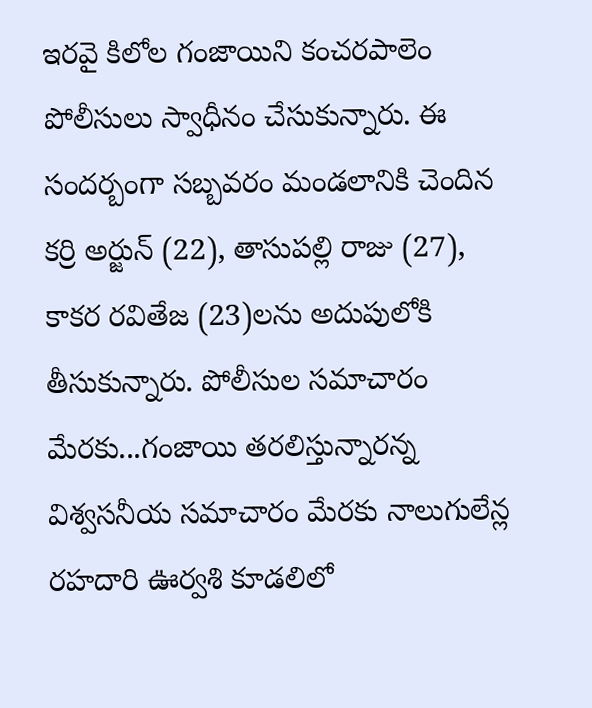ఇరవై కిలోల గంజాయిని కంచరపాలెం పోలీసులు స్వాధీనం చేసుకున్నారు. ఈ సందర్బంగా సబ్బవరం మండలానికి చెందిన కర్రి అర్జున్ (22), తాసుపల్లి రాజు (27), కాకర రవితేజ (23)లను అదుపులోకి తీసుకున్నారు. పోలీసుల సమాచారం మేరకు...గంజాయి తరలిస్తున్నారన్న విశ్వసనీయ సమాచారం మేరకు నాలుగులేన్ల రహదారి ఊర్వశి కూడలిలో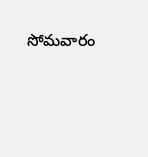సోమవారం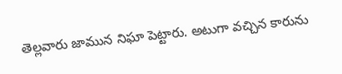తెల్లవారు జామున నిఘా పెట్టారు. అటుగా వచ్చిన కారును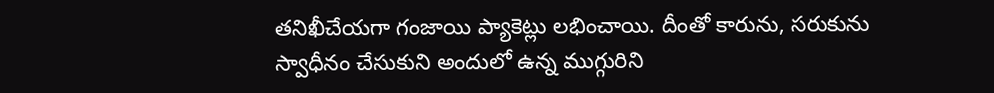తనిఖీచేయగా గంజాయి ప్యాకెట్లు లభించాయి. దీంతో కారును, సరుకును స్వాధీనం చేసుకుని అందులో ఉన్న ముగ్గురిని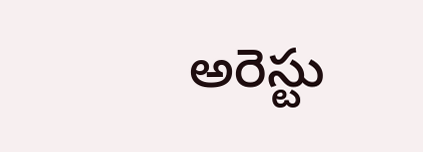అరెస్టు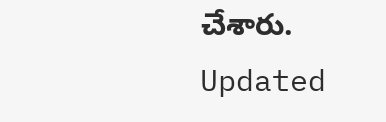చేశారు.
Updated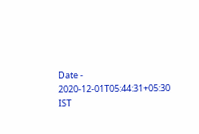Date - 2020-12-01T05:44:31+05:30 IST